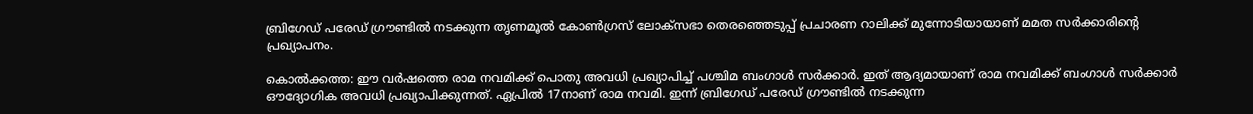ബ്രിഗേഡ് പരേഡ് ഗ്രൗണ്ടില്‍ നടക്കുന്ന തൃണമൂല്‍ കോണ്‍ഗ്രസ് ലോക്സഭാ തെരഞ്ഞെടുപ്പ് പ്രചാരണ റാലിക്ക് മുന്നോടിയായാണ് മമത സര്‍ക്കാരിന്റെ പ്രഖ്യാപനം.

കൊല്‍ക്കത്ത: ഈ വര്‍ഷത്തെ രാമ നവമിക്ക് പൊതു അവധി പ്രഖ്യാപിച്ച് പശ്ചിമ ബംഗാള്‍ സര്‍ക്കാര്‍. ഇത് ആദ്യമായാണ് രാമ നവമിക്ക് ബംഗാള്‍ സര്‍ക്കാര്‍ ഔദ്യോഗിക അവധി പ്രഖ്യാപിക്കുന്നത്. ഏപ്രില്‍ 17നാണ് രാമ നവമി. ഇന്ന് ബ്രിഗേഡ് പരേഡ് ഗ്രൗണ്ടില്‍ നടക്കുന്ന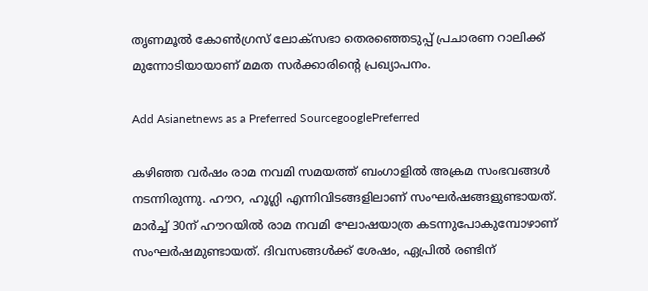തൃണമൂല്‍ കോണ്‍ഗ്രസ് ലോക്സഭാ തെരഞ്ഞെടുപ്പ് പ്രചാരണ റാലിക്ക് മുന്നോടിയായാണ് മമത സര്‍ക്കാരിന്റെ പ്രഖ്യാപനം.

Add Asianetnews as a Preferred SourcegooglePreferred

കഴിഞ്ഞ വര്‍ഷം രാമ നവമി സമയത്ത് ബംഗാളില്‍ അക്രമ സംഭവങ്ങള്‍ നടന്നിരുന്നു. ഹൗറ, ഹൂഗ്ലി എന്നിവിടങ്ങളിലാണ് സംഘര്‍ഷങ്ങളുണ്ടായത്. മാര്‍ച്ച് 30ന് ഹൗറയില്‍ രാമ നവമി ഘോഷയാത്ര കടന്നുപോകുമ്പോഴാണ് സംഘര്‍ഷമുണ്ടായത്. ദിവസങ്ങള്‍ക്ക് ശേഷം, ഏപ്രില്‍ രണ്ടിന്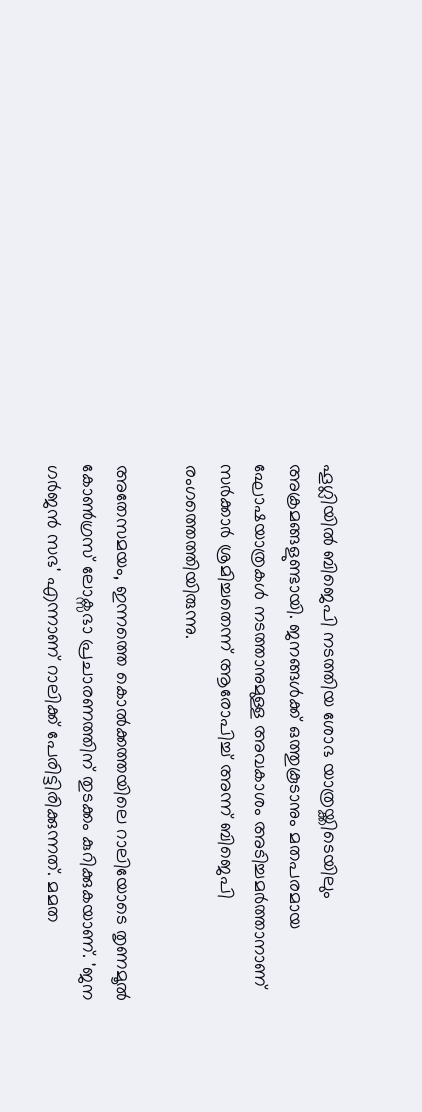ഹൂഗ്ലിയില്‍ ബിജെപി നടത്തിയ ശോഭ യാത്രയ്ക്കിടെയിലും അക്രമങ്ങളുണ്ടായി. ജനങ്ങള്‍ക്ക് ഒത്തുകൂടാനും മതപരമായ ഘോഷയാത്രകള്‍ നടത്താനുമുള്ള അവകാശം അടിച്ചമര്‍ത്താനാണ് സര്‍ക്കാര്‍ ശ്രമിച്ചതെന്ന് ആരോപിച്ച് അന്ന് ബിജെപി രംഗത്തെത്തിയിരുന്നു.

അതേസമയം, ഇന്നത്തെ കൊല്‍ക്കത്തയിലെ റാലിയോടെ തൃണമൂല്‍ കോണ്‍ഗ്രസ് ലോക്സഭാ പ്രചാരണത്തിന് തുടക്കം കുറിക്കുകയാണ്. 'ജന ഗര്‍ജന്‍ സഭ' എന്നാണ് റാലിക്ക് പേരിട്ടിരിക്കുന്നത്. മമത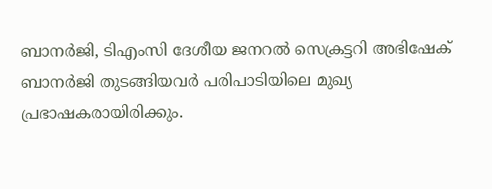ബാനര്‍ജി, ടിഎംസി ദേശീയ ജനറല്‍ സെക്രട്ടറി അഭിഷേക് ബാനര്‍ജി തുടങ്ങിയവര്‍ പരിപാടിയിലെ മുഖ്യ പ്രഭാഷകരായിരിക്കും.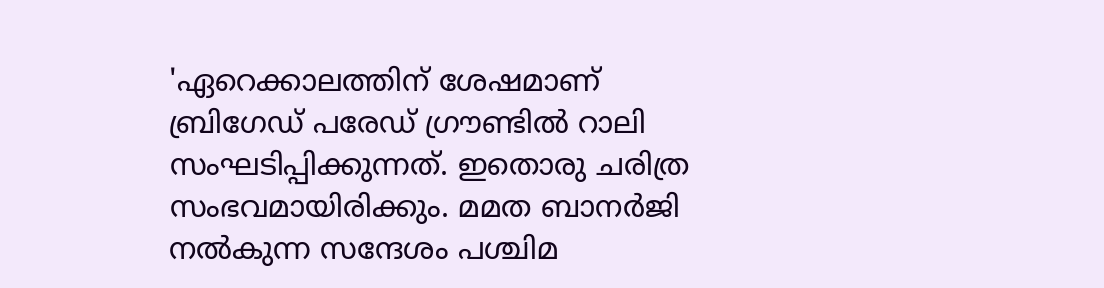'ഏറെക്കാലത്തിന് ശേഷമാണ് ബ്രിഗേഡ് പരേഡ് ഗ്രൗണ്ടില്‍ റാലി സംഘടിപ്പിക്കുന്നത്. ഇതൊരു ചരിത്ര സംഭവമായിരിക്കും. മമത ബാനര്‍ജി നല്‍കുന്ന സന്ദേശം പശ്ചിമ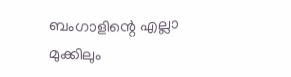ബംഗാളിന്റെ എല്ലാ മുക്കിലും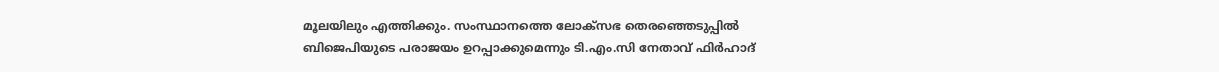മൂലയിലും എത്തിക്കും. സംസ്ഥാനത്തെ ലോക്‌സഭ തെരഞ്ഞെടുപ്പില്‍ ബിജെപിയുടെ പരാജയം ഉറപ്പാക്കുമെന്നും ടി.എം.സി നേതാവ് ഫിര്‍ഹാദ്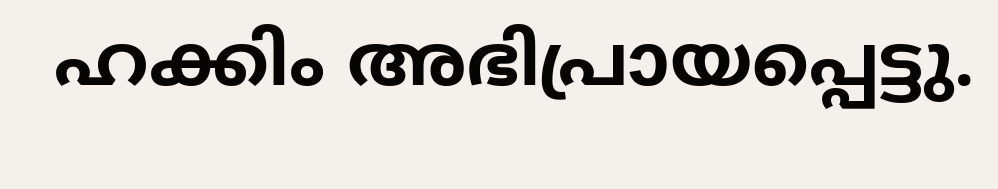ഹക്കിം അഭിപ്രായപ്പെട്ടു.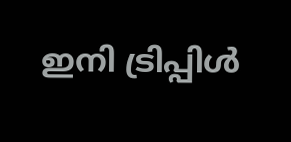ഇനി ട്രിപ്പിള്‍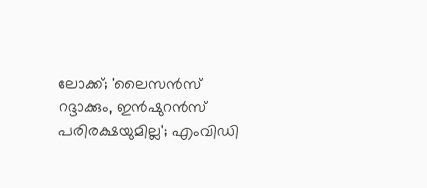ലോക്ക്; 'ലൈസന്‍സ് റദ്ദാക്കും, ഇന്‍ഷുറന്‍സ് പരിരക്ഷയുമില്ല'; എംവിഡി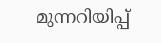മുന്നറിയിപ്പ്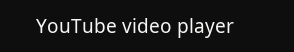YouTube video player